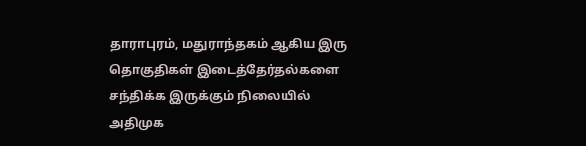தாராபுரம், மதுராந்தகம் ஆகிய இரு தொகுதிகள் இடைத்தேர்தல்களை சந்திக்க இருக்கும் நிலையில் அதிமுக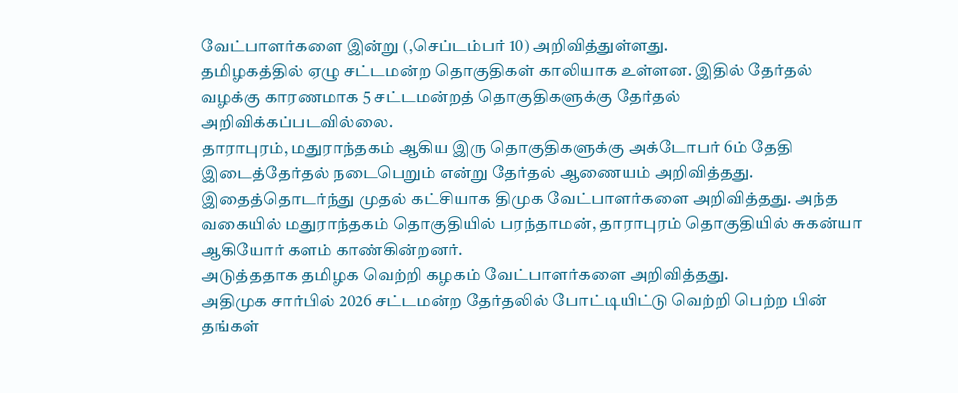வேட்பாளர்களை இன்று (,செப்டம்பர் 10) அறிவித்துள்ளது.
தமிழகத்தில் ஏழு சட்டமன்ற தொகுதிகள் காலியாக உள்ளன. இதில் தேர்தல் வழக்கு காரணமாக 5 சட்டமன்றத் தொகுதிகளுக்கு தேர்தல் அறிவிக்கப்படவில்லை.
தாராபுரம், மதுராந்தகம் ஆகிய இரு தொகுதிகளுக்கு அக்டோபர் 6ம் தேதி இடைத்தேர்தல் நடைபெறும் என்று தேர்தல் ஆணையம் அறிவித்தது.
இதைத்தொடர்ந்து முதல் கட்சியாக திமுக வேட்பாளர்களை அறிவித்தது. அந்த வகையில் மதுராந்தகம் தொகுதியில் பரந்தாமன், தாராபுரம் தொகுதியில் சுகன்யா ஆகியோர் களம் காண்கின்றனர்.
அடுத்ததாக தமிழக வெற்றி கழகம் வேட்பாளர்களை அறிவித்தது.
அதிமுக சார்பில் 2026 சட்டமன்ற தேர்தலில் போட்டியிட்டு வெற்றி பெற்ற பின் தங்கள்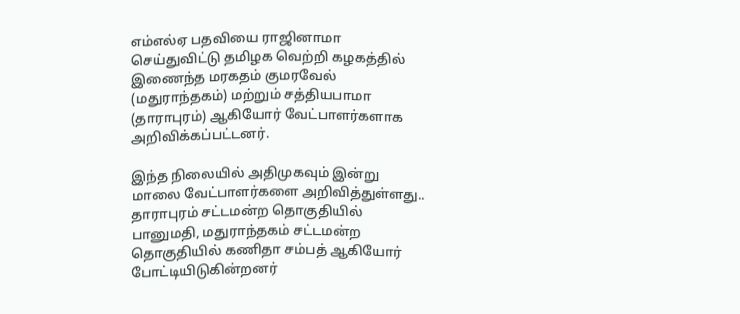எம்எல்ஏ பதவியை ராஜினாமா செய்துவிட்டு தமிழக வெற்றி கழகத்தில் இணைந்த மரகதம் குமரவேல் (மதுராந்தகம்) மற்றும் சத்தியபாமா (தாராபுரம்) ஆகியோர் வேட்பாளர்களாக அறிவிக்கப்பட்டனர்.

இந்த நிலையில் அதிமுகவும் இன்று மாலை வேட்பாளர்களை அறிவித்துள்ளது..
தாராபுரம் சட்டமன்ற தொகுதியில் பானுமதி, மதுராந்தகம் சட்டமன்ற தொகுதியில் கணிதா சம்பத் ஆகியோர் போட்டியிடுகின்றனர்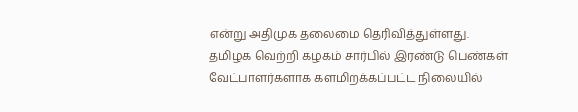என்று அதிமுக தலைமை தெரிவித்துள்ளது.
தமிழக வெற்றி கழகம் சார்பில் இரண்டு பெண்கள் வேட்பாளர்களாக களமிறக்கப்பட்ட நிலையில்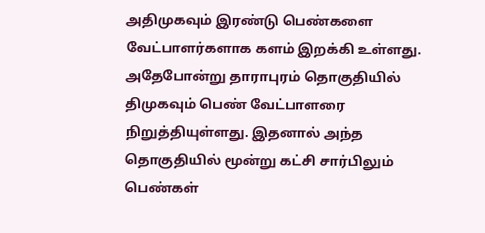அதிமுகவும் இரண்டு பெண்களை வேட்பாளர்களாக களம் இறக்கி உள்ளது.
அதேபோன்று தாராபுரம் தொகுதியில் திமுகவும் பெண் வேட்பாளரை நிறுத்தியுள்ளது. இதனால் அந்த தொகுதியில் மூன்று கட்சி சார்பிலும் பெண்கள்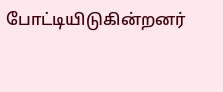போட்டியிடுகின்றனர்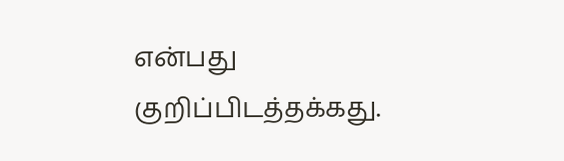என்பது குறிப்பிடத்தக்கது.